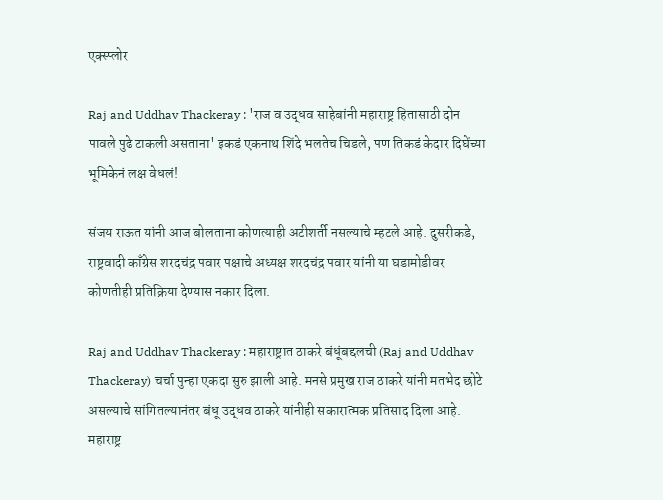एक्स्प्लोर

Raj and Uddhav Thackeray : 'राज व उद्धव साहेबांनी महाराष्ट्र हितासाठी दोन पावले पुढे टाकली असताना' इकडं एकनाथ शिंदे भलतेच चिडले, पण तिकडं केदार दिघेंच्या भूमिकेनं लक्ष वेधलं!

संजय राऊत यांनी आज बोलताना कोणत्याही अटीशर्ती नसल्याचे म्हटले आहे. दुसरीकडे, राष्ट्रवादी काँग्रेस शरदचंद्र पवार पक्षाचे अध्यक्ष शरदचंद्र पवार यांनी या घडामोडीवर कोणतीही प्रतिक्रिया देण्यास नकार दिला.

Raj and Uddhav Thackeray : महाराष्ट्रात ठाकरे बंधूंबद्दलची (Raj and Uddhav Thackeray) चर्चा पुन्हा एकदा सुरु झाली आहे. मनसे प्रमुख राज ठाकरे यांनी मतभेद छोटे असल्याचे सांगितल्यानंतर बंधू उद्धव ठाकरे यांनीही सकारात्मक प्रतिसाद दिला आहे. महाराष्ट्र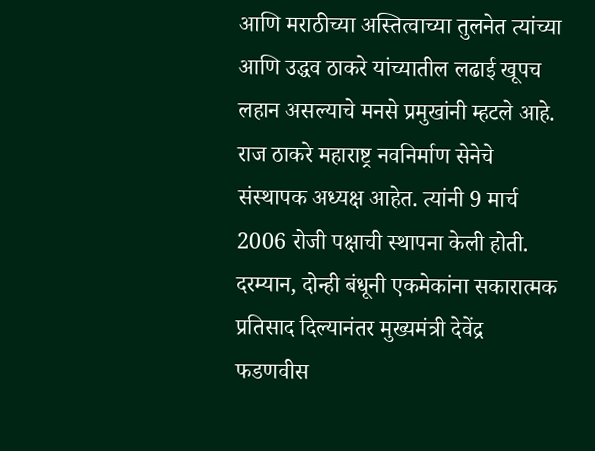आणि मराठीच्या अस्तित्वाच्या तुलनेत त्यांच्या आणि उद्धव ठाकरे यांच्यातील लढाई खूपच लहान असल्याचे मनसे प्रमुखांनी म्हटले आहे. राज ठाकरे महाराष्ट्र नवनिर्माण सेनेचे संस्थापक अध्यक्ष आहेत. त्यांनी 9 मार्च 2006 रोजी पक्षाची स्थापना केली होती. दरम्यान, दोन्ही बंधूनी एकमेकांना सकारात्मक प्रतिसाद दिल्यानंतर मुख्यमंत्री देवेंद्र फडणवीस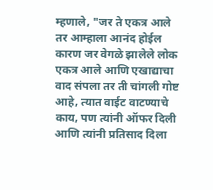म्हणाले, "जर ते एकत्र आले तर आम्हाला आनंद होईल कारण जर वेगळे झालेले लोक एकत्र आले आणि एखाद्याचा वाद संपला तर ती चांगली गोष्ट आहे, त्यात वाईट वाटण्याचे काय, पण त्यांनी ऑफर दिली आणि त्यांनी प्रतिसाद दिला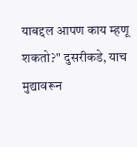याबद्दल आपण काय म्हणू शकतो?" दुसरीकडे, याच मुद्यावरून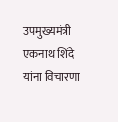उपमुख्यमंत्री एकनाथ शिंदे यांना विचारणा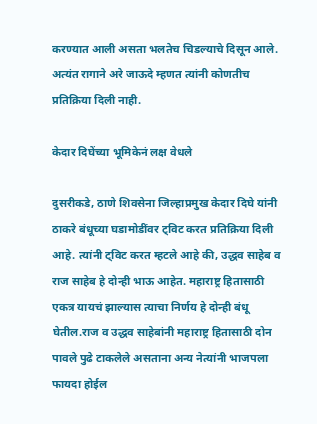करण्यात आली असता भलतेच चिडल्याचे दिसून आले. अत्यंत रागाने अरे जाऊदे म्हणत त्यांनी कोणतीच प्रतिक्रिया दिली नाही.

केदार दिघेंच्या भूमिकेनं लक्ष वेधले

दुसरीकडे, ठाणे शिवसेना जिल्हाप्रमुख केदार दिघे यांनी ठाकरे बंधूच्या घडामोडींवर ट्विट करत प्रतिक्रिया दिली आहे. त्यांनी ट्विट करत म्हटले आहे की, उद्धव साहेब व राज साहेब हे दोन्ही भाऊ आहेत. महाराष्ट्र हितासाठी एकत्र यायचं झाल्यास त्याचा निर्णय हे दोन्ही बंधू घेतील.राज व उद्धव साहेबांनी महाराष्ट्र हितासाठी दोन पावले पुढे टाकलेले असताना अन्य नेत्यांनी भाजपला फायदा होईल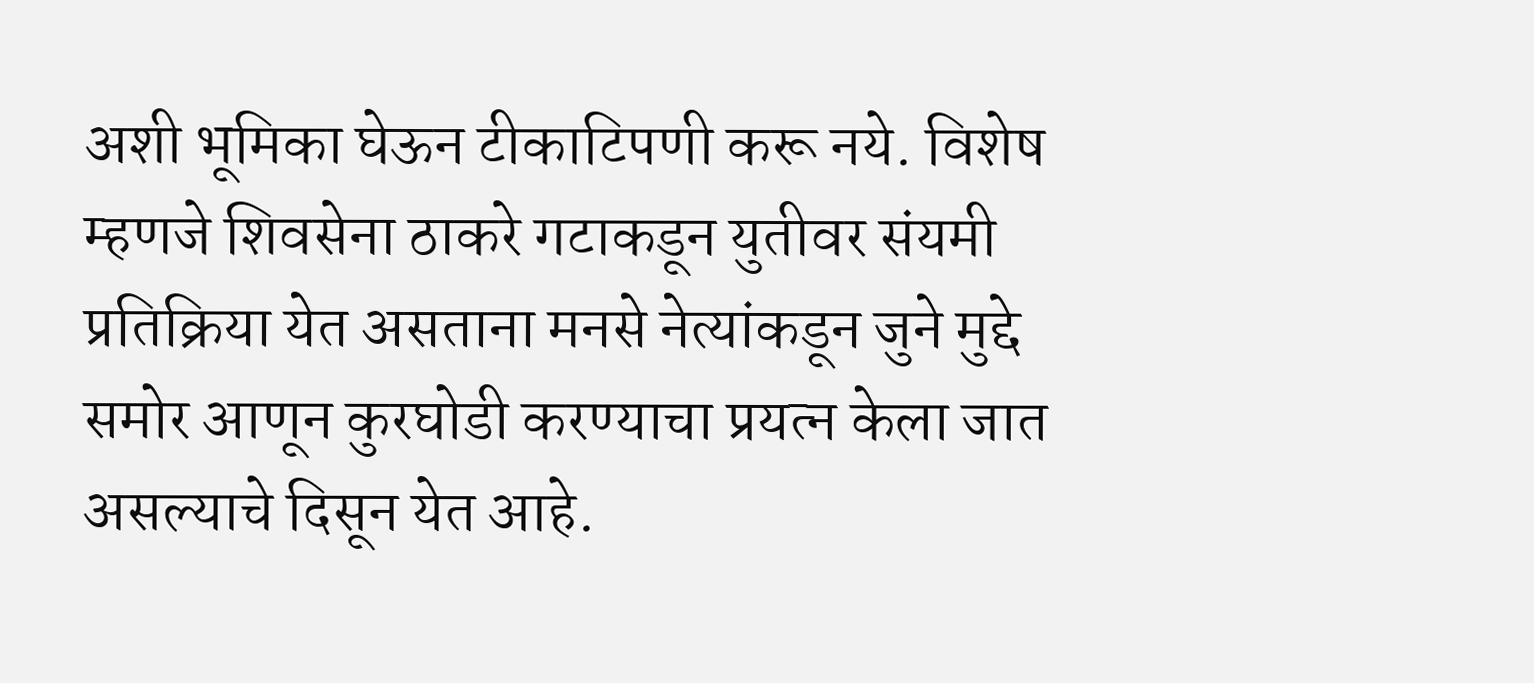अशी भूमिका घेऊन टीकाटिपणी करू नये. विशेष म्हणजे शिवसेना ठाकरे गटाकडून युतीवर संयमी प्रतिक्रिया येत असताना मनसे नेत्यांकडून जुने मुद्दे समोर आणून कुरघोडी करण्याचा प्रयत्न केला जात असल्याचे दिसून येत आहे.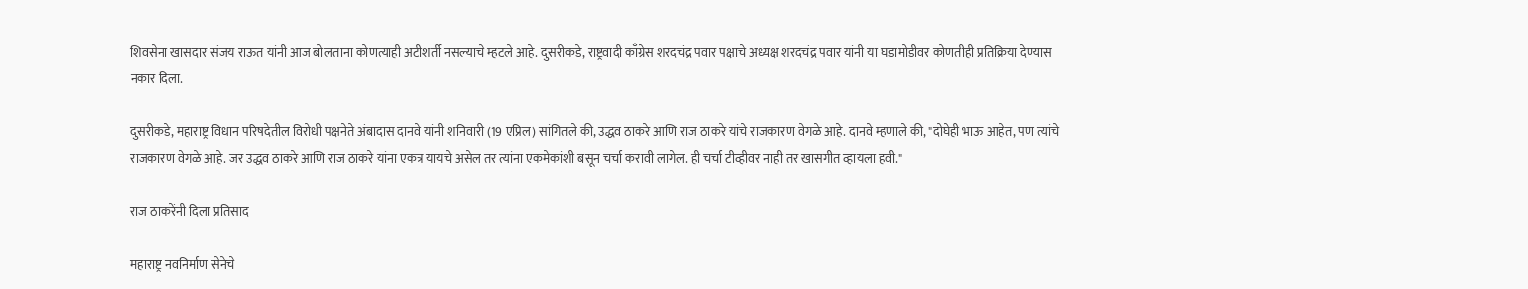शिवसेना खासदार संजय राऊत यांनी आज बोलताना कोणत्याही अटीशर्ती नसल्याचे म्हटले आहे. दुसरीकडे, राष्ट्रवादी काँग्रेस शरदचंद्र पवार पक्षाचे अध्यक्ष शरदचंद्र पवार यांनी या घडामोडीवर कोणतीही प्रतिक्रिया देण्यास नकार दिला.

दुसरीकडे, महाराष्ट्र विधान परिषदेतील विरोधी पक्षनेते अंबादास दानवे यांनी शनिवारी (19 एप्रिल) सांगितले की, उद्धव ठाकरे आणि राज ठाकरे यांचे राजकारण वेगळे आहे. दानवे म्हणाले की, "दोघेही भाऊ आहेत, पण त्यांचे राजकारण वेगळे आहे. जर उद्धव ठाकरे आणि राज ठाकरे यांना एकत्र यायचे असेल तर त्यांना एकमेकांशी बसून चर्चा करावी लागेल. ही चर्चा टीव्हीवर नाही तर खासगीत व्हायला हवी."

राज ठाकरेंनी दिला प्रतिसाद

महाराष्ट्र नवनिर्माण सेनेचे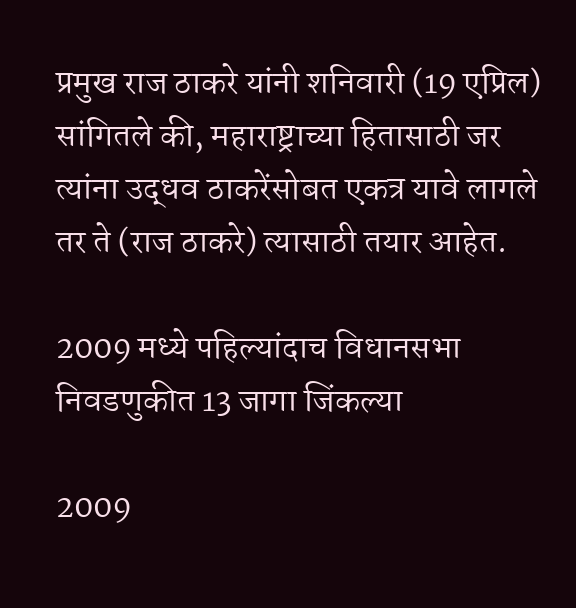प्रमुख राज ठाकरे यांनी शनिवारी (19 एप्रिल) सांगितले की, महाराष्ट्राच्या हितासाठी जर त्यांना उद्धव ठाकरेंसोबत एकत्र यावे लागले तर ते (राज ठाकरे) त्यासाठी तयार आहेत.

2009 मध्ये पहिल्यांदाच विधानसभा निवडणुकीत 13 जागा जिंकल्या

2009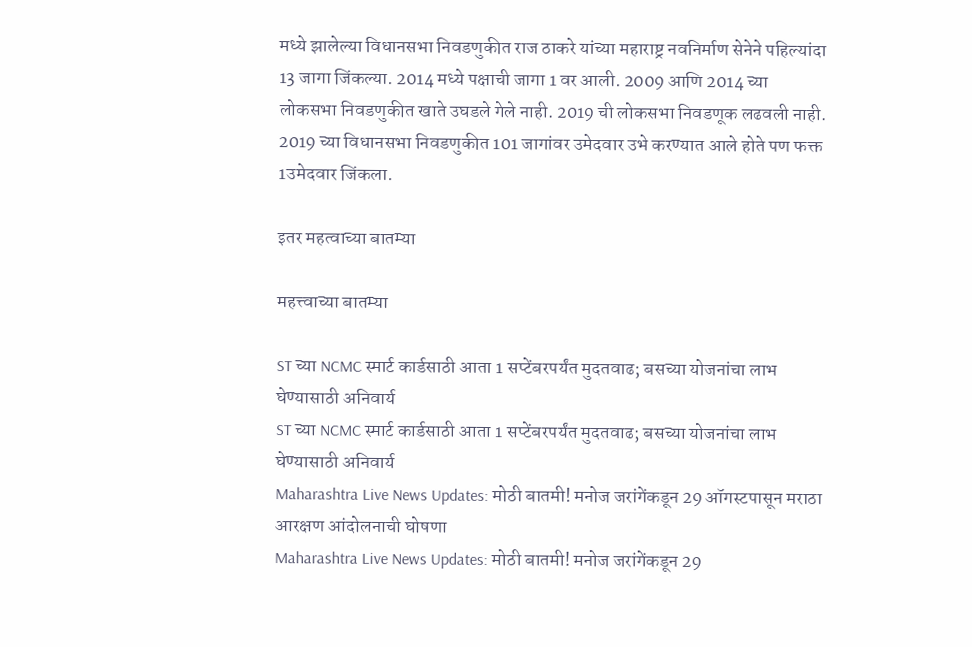मध्ये झालेल्या विधानसभा निवडणुकीत राज ठाकरे यांच्या महाराष्ट्र नवनिर्माण सेनेने पहिल्यांदा 13 जागा जिंकल्या. 2014 मध्ये पक्षाची जागा 1 वर आली. 2009 आणि 2014 च्या लोकसभा निवडणुकीत खाते उघडले गेले नाही. 2019 ची लोकसभा निवडणूक लढवली नाही. 2019 च्या विधानसभा निवडणुकीत 101 जागांवर उमेदवार उभे करण्यात आले होते पण फक्त 1उमेदवार जिंकला.

इतर महत्वाच्या बातम्या

महत्त्वाच्या बातम्या

ST च्या NCMC स्मार्ट कार्डसाठी आता 1 सप्टेंबरपर्यंत मुदतवाढ; बसच्या योजनांचा लाभ घेण्यासाठी अनिवार्य
ST च्या NCMC स्मार्ट कार्डसाठी आता 1 सप्टेंबरपर्यंत मुदतवाढ; बसच्या योजनांचा लाभ घेण्यासाठी अनिवार्य
Maharashtra Live News Updates: मोठी बातमी! मनोज जरांगेंकडून 29 ऑगस्टपासून मराठा आरक्षण आंदोलनाची घोषणा
Maharashtra Live News Updates: मोठी बातमी! मनोज जरांगेंकडून 29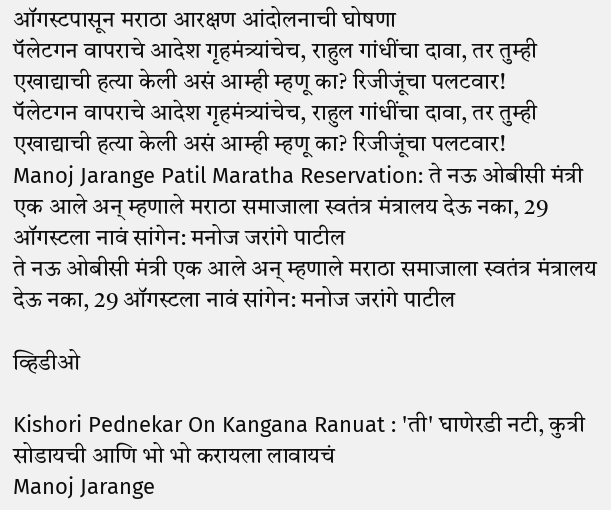ऑगस्टपासून मराठा आरक्षण आंदोलनाची घोषणा
पॅलेटगन वापराचे आदेश गृहमंत्र्यांचेच, राहुल गांधींचा दावा, तर तुम्ही एखाद्याची हत्या केली असं आम्ही म्हणू का? रिजीजूंचा पलटवार!
पॅलेटगन वापराचे आदेश गृहमंत्र्यांचेच, राहुल गांधींचा दावा, तर तुम्ही एखाद्याची हत्या केली असं आम्ही म्हणू का? रिजीजूंचा पलटवार!
Manoj Jarange Patil Maratha Reservation: ते नऊ ओबीसी मंत्री एक आले अन् म्हणाले मराठा समाजाला स्वतंत्र मंत्रालय देऊ नका, 29 ऑगस्टला नावं सांगेन: मनोज जरांगे पाटील
ते नऊ ओबीसी मंत्री एक आले अन् म्हणाले मराठा समाजाला स्वतंत्र मंत्रालय देऊ नका, 29 ऑगस्टला नावं सांगेन: मनोज जरांगे पाटील

व्हिडीओ

Kishori Pednekar On Kangana Ranuat : 'ती' घाणेरडी नटी, कुत्री सोडायची आणि भो भो करायला लावायचं
Manoj Jarange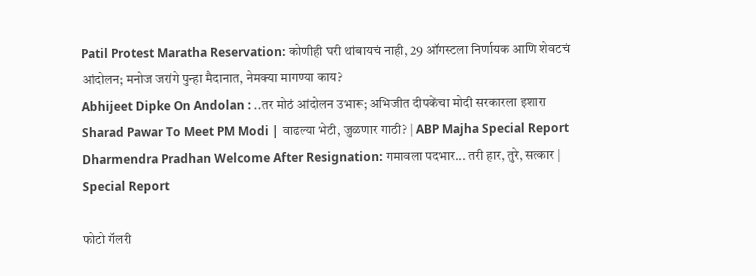Patil Protest Maratha Reservation: कोणीही घरी थांबायचं नाही, 29 ऑगस्टला निर्णायक आणि शेवटचं आंदोलन; मनोज जरांगे पुन्हा मैदानात, नेमक्या मागण्या काय?
Abhijeet Dipke On Andolan : ..तर मोठं आंदोलन उभारू; अभिजीत दीपकेंचा मोदी सरकारला इशारा
Sharad Pawar To Meet PM Modi | वाढल्या भेटी, जुळणार गाठी? | ABP Majha Special Report
Dharmendra Pradhan Welcome After Resignation: गमावला पदभार... तरी हार, तुरे, सत्कार | Special Report

फोटो गॅलरी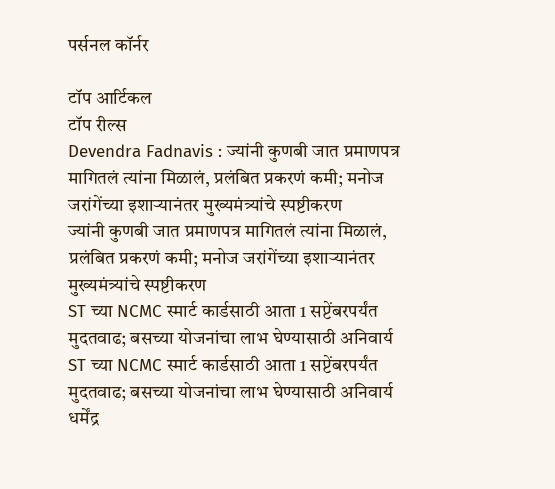पर्सनल कॉर्नर

टॉप आर्टिकल
टॉप रील्स
Devendra Fadnavis : ज्यांनी कुणबी जात प्रमाणपत्र मागितलं त्यांना मिळालं, प्रलंबित प्रकरणं कमी; मनोज जरांगेंच्या इशाऱ्यानंतर मुख्यमंत्र्यांचे स्पष्टीकरण
ज्यांनी कुणबी जात प्रमाणपत्र मागितलं त्यांना मिळालं, प्रलंबित प्रकरणं कमी; मनोज जरांगेंच्या इशाऱ्यानंतर मुख्यमंत्र्यांचे स्पष्टीकरण
ST च्या NCMC स्मार्ट कार्डसाठी आता 1 सप्टेंबरपर्यंत मुदतवाढ; बसच्या योजनांचा लाभ घेण्यासाठी अनिवार्य
ST च्या NCMC स्मार्ट कार्डसाठी आता 1 सप्टेंबरपर्यंत मुदतवाढ; बसच्या योजनांचा लाभ घेण्यासाठी अनिवार्य
धर्मेंद्र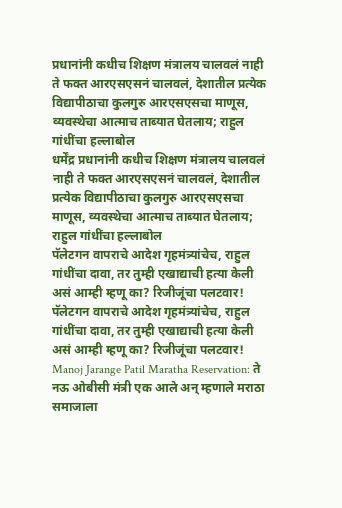प्रधानांनी कधीच शिक्षण मंत्रालय चालवलं नाही ते फक्त आरएसएसनं चालवलं, देशातील प्रत्येक विद्यापीठाचा कुलगुरु आरएसएसचा माणूस, व्यवस्थेचा आत्माच ताब्यात घेतलाय; राहुल गांधींचा हल्लाबोल
धर्मेंद्र प्रधानांनी कधीच शिक्षण मंत्रालय चालवलं नाही ते फक्त आरएसएसनं चालवलं, देशातील प्रत्येक विद्यापीठाचा कुलगुरु आरएसएसचा माणूस, व्यवस्थेचा आत्माच ताब्यात घेतलाय; राहुल गांधींचा हल्लाबोल
पॅलेटगन वापराचे आदेश गृहमंत्र्यांचेच, राहुल गांधींचा दावा, तर तुम्ही एखाद्याची हत्या केली असं आम्ही म्हणू का? रिजीजूंचा पलटवार!
पॅलेटगन वापराचे आदेश गृहमंत्र्यांचेच, राहुल गांधींचा दावा, तर तुम्ही एखाद्याची हत्या केली असं आम्ही म्हणू का? रिजीजूंचा पलटवार!
Manoj Jarange Patil Maratha Reservation: ते नऊ ओबीसी मंत्री एक आले अन् म्हणाले मराठा समाजाला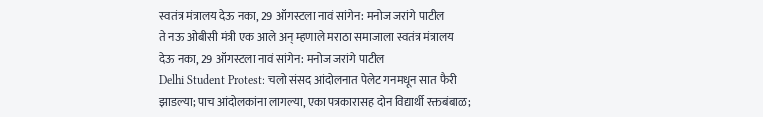स्वतंत्र मंत्रालय देऊ नका, 29 ऑगस्टला नावं सांगेन: मनोज जरांगे पाटील
ते नऊ ओबीसी मंत्री एक आले अन् म्हणाले मराठा समाजाला स्वतंत्र मंत्रालय देऊ नका, 29 ऑगस्टला नावं सांगेन: मनोज जरांगे पाटील
Delhi Student Protest: चलो संसद आंदोलनात पेलेट गनमधून सात फैरी झाडल्या; पाच आंदोलकांना लागल्या, एका पत्रकारासह दोन विद्यार्थी रक्तबंबाळ;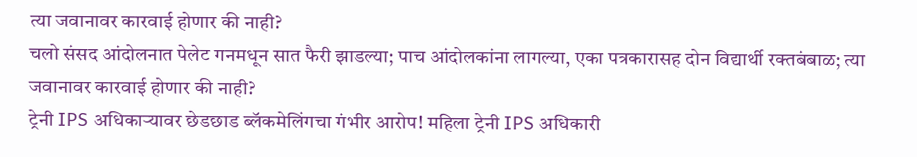त्या जवानावर कारवाई होणार की नाही?
चलो संसद आंदोलनात पेलेट गनमधून सात फैरी झाडल्या; पाच आंदोलकांना लागल्या, एका पत्रकारासह दोन विद्यार्थी रक्तबंबाळ; त्या जवानावर कारवाई होणार की नाही?
ट्रेनी IPS अधिकाऱ्यावर छेडछाड ब्लॅकमेलिंगचा गंभीर आरोप! महिला ट्रेनी IPS अधिकारी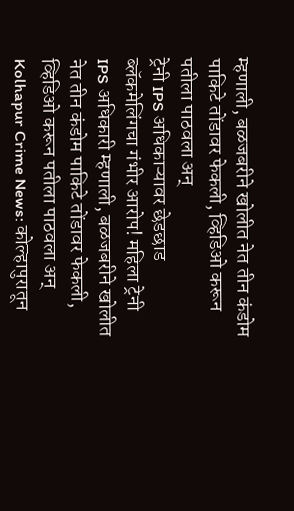म्हणाली, बळजबरीने खोलीत नेत तीन कंडोम पाकिटे तोंडावर फेकली, व्हिडिओ करून पतीला पाठवला अन्
ट्रेनी IPS अधिकाऱ्यावर छेडछाड ब्लॅकमेलिंगचा गंभीर आरोप! महिला ट्रेनी IPS अधिकारी म्हणाली, बळजबरीने खोलीत नेत तीन कंडोम पाकिटे तोंडावर फेकली, व्हिडिओ करून पतीला पाठवला अन्
Kolhapur Crime News: कोल्हापुरातून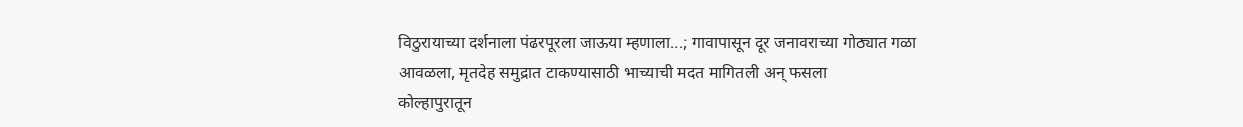विठुरायाच्या दर्शनाला पंढरपूरला जाऊया म्हणाला...; गावापासून दूर जनावराच्या गोठ्यात गळा आवळला, मृतदेह समुद्रात टाकण्यासाठी भाच्याची मदत मागितली अन् फसला
कोल्हापुरातून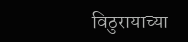विठुरायाच्या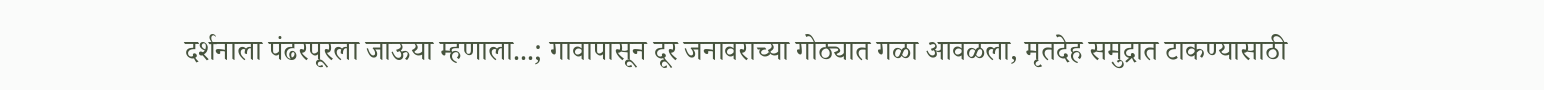दर्शनाला पंढरपूरला जाऊया म्हणाला...; गावापासून दूर जनावराच्या गोठ्यात गळा आवळला, मृतदेह समुद्रात टाकण्यासाठी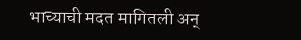भाच्याची मदत मागितली अन्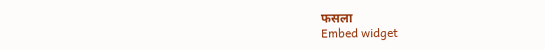फसला
Embed widget